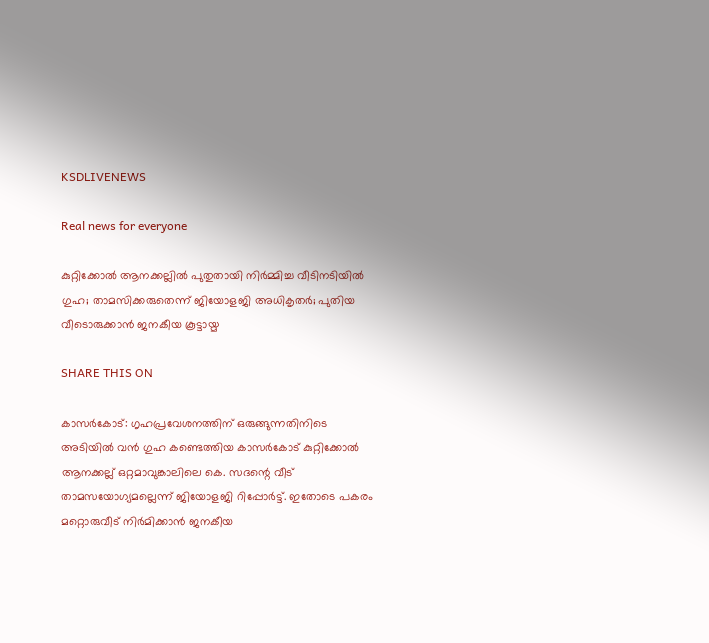KSDLIVENEWS

Real news for everyone

കുറ്റിക്കോൽ ആനക്കല്ലിൽ പുതുതായി നിർമ്മിച്ച വീടിനടിയിൽ ഗുഹ; താമസിക്കരുതെന്ന് ജിയോളജി അധികൃതർ; പുതിയ വീടൊരുക്കാൻ ജനകീയ കൂട്ടായ്മ

SHARE THIS ON

കാസര്‍കോട്: ഗൃഹപ്രവേശനത്തിന് ഒരുങ്ങുന്നതിനിടെ അടിയിൽ വൻ ഗുഹ കണ്ടെത്തിയ കാസര്‍കോട് കുറ്റിക്കോല്‍ ആനക്കല്ല് ഒറ്റമാവുങ്കാലിലെ കെ. സദന്റെ വീട് താമസയോഗ്യമല്ലെന്ന് ജിയോളജി റിപ്പോർട്ട്. ഇതോടെ പകരം മറ്റൊരുവീട് നിർമിക്കാൻ ജനകീയ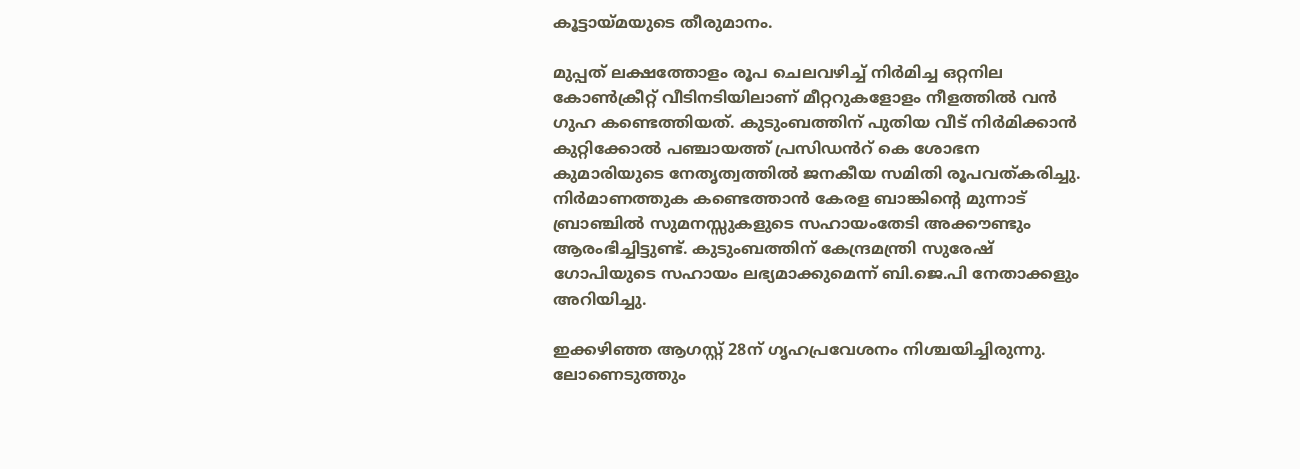കൂട്ടായ്മയുടെ തീരുമാനം.

മുപ്പത് ലക്ഷത്തോളം രൂപ ചെലവഴിച്ച് നിര്‍മിച്ച ഒറ്റനില കോണ്‍ക്രീറ്റ് വീടിനടിയിലാണ് മീറ്ററുകളോളം നീളത്തിൽ വൻ ഗുഹ കണ്ടെത്തിയത്. കുടുംബത്തിന് പുതിയ വീട് നിർമിക്കാൻ കുറ്റിക്കോൽ പഞ്ചായത്ത് പ്രസിഡൻറ് കെ ശോഭന കുമാരിയുടെ നേതൃത്വത്തിൽ ജനകീയ സമിതി രൂപവത്കരിച്ചു. നിർമാണത്തുക കണ്ടെത്താൻ കേരള ബാങ്കിന്റെ മുന്നാട് ബ്രാഞ്ചിൽ സുമനസ്സുകളുടെ സഹായംതേടി അക്കൗണ്ടും ആരംഭിച്ചിട്ടുണ്ട്. കുടുംബത്തിന് കേന്ദ്രമന്ത്രി സുരേഷ് ഗോപിയുടെ സഹായം ലഭ്യമാക്കുമെന്ന് ബി.ജെ.പി നേതാക്കളും അറിയിച്ചു.

ഇക്കഴിഞ്ഞ ആഗസ്റ്റ് 28ന് ഗൃഹപ്രവേശനം നിശ്ചയിച്ചിരുന്നു. ലോണെടുത്തും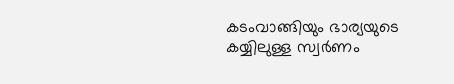കടംവാങ്ങിയും ഭാര്യയുടെ കയ്യിലുള്ള സ്വർണം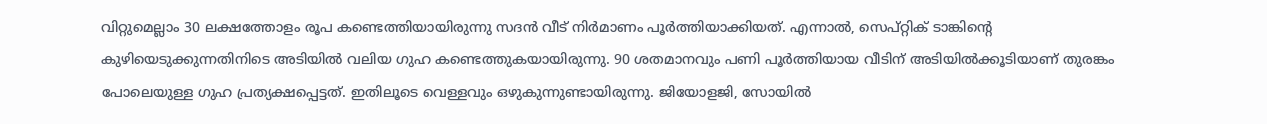വിറ്റുമെല്ലാം 30 ലക്ഷത്തോളം രൂപ കണ്ടെത്തിയായിരുന്നു സദൻ വീട് നിർമാണം പൂർത്തിയാക്കിയത്. എന്നാൽ, സെപ്റ്റിക് ടാങ്കിന്റെ കുഴിയെടുക്കുന്നതിനിടെ അടിയിൽ വലിയ ഗുഹ കണ്ടെത്തുകയായിരുന്നു. 90 ശതമാനവും പണി പൂർത്തിയായ വീടിന് അടിയിൽക്കൂടിയാണ് തുരങ്കം പോലെയുള്ള ഗുഹ പ്രത്യക്ഷപ്പെട്ടത്. ഇതിലൂടെ വെള്ളവും ഒഴുകുന്നുണ്ടായിരുന്നു. ജിയോളജി, സോയിൽ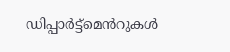ഡിപ്പാർട്ട്മെൻറുകൾ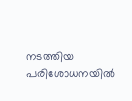നടത്തിയ പരിശോധനയിൽ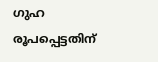ഗുഹ രൂപപ്പെട്ടതിന്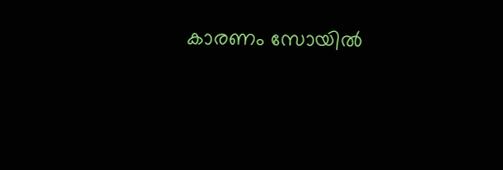കാരണം സോയിൽ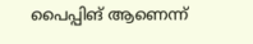പൈപ്പിങ് ആണെന്ന്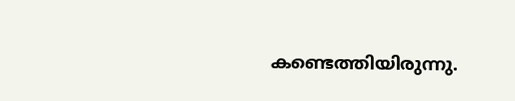കണ്ടെത്തിയിരുന്നു.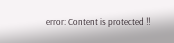error: Content is protected !!